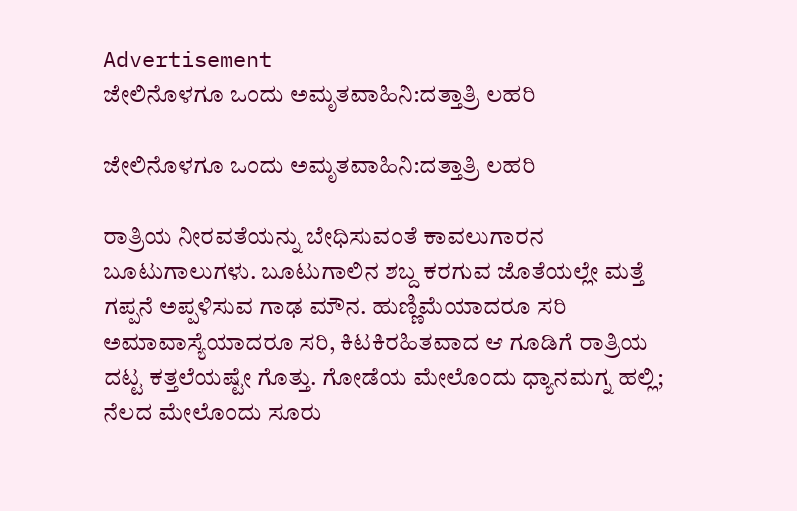Advertisement
ಜೇಲಿನೊಳಗೂ ಒಂದು ಅಮೃತವಾಹಿನಿ:ದತ್ತಾತ್ರಿ ಲಹರಿ

ಜೇಲಿನೊಳಗೂ ಒಂದು ಅಮೃತವಾಹಿನಿ:ದತ್ತಾತ್ರಿ ಲಹರಿ

ರಾತ್ರಿಯ ನೀರವತೆಯನ್ನು ಬೇಧಿಸುವಂತೆ ಕಾವಲುಗಾರನ ಬೂಟುಗಾಲುಗಳು. ಬೂಟುಗಾಲಿನ ಶಬ್ದ ಕರಗುವ ಜೊತೆಯಲ್ಲೇ ಮತ್ತೆ ಗಪ್ಪನೆ ಅಪ್ಪಳಿಸುವ ಗಾಢ ಮೌನ. ಹುಣ್ಣಿಮೆಯಾದರೂ ಸರಿ ಅಮಾವಾಸ್ಯೆಯಾದರೂ ಸರಿ, ಕಿಟಕಿರಹಿತವಾದ ಆ ಗೂಡಿಗೆ ರಾತ್ರಿಯ ದಟ್ಟ ಕತ್ತಲೆಯಷ್ಟೇ ಗೊತ್ತು. ಗೋಡೆಯ ಮೇಲೊಂದು ಧ್ಯಾನಮಗ್ನ ಹಲ್ಲಿ; ನೆಲದ ಮೇಲೊಂದು ಸೂರು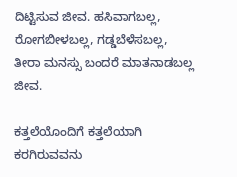ದಿಟ್ಟಿಸುವ ಜೀವ. ಹಸಿವಾಗಬಲ್ಲ, ರೋಗಬೀಳಬಲ್ಲ, ಗಡ್ಡಬೆಳೆಸಬಲ್ಲ, ತೀರಾ ಮನಸ್ಸು ಬಂದರೆ ಮಾತನಾಡಬಲ್ಲ ಜೀವ.

ಕತ್ತಲೆಯೊಂದಿಗೆ ಕತ್ತಲೆಯಾಗಿ ಕರಗಿರುವವನು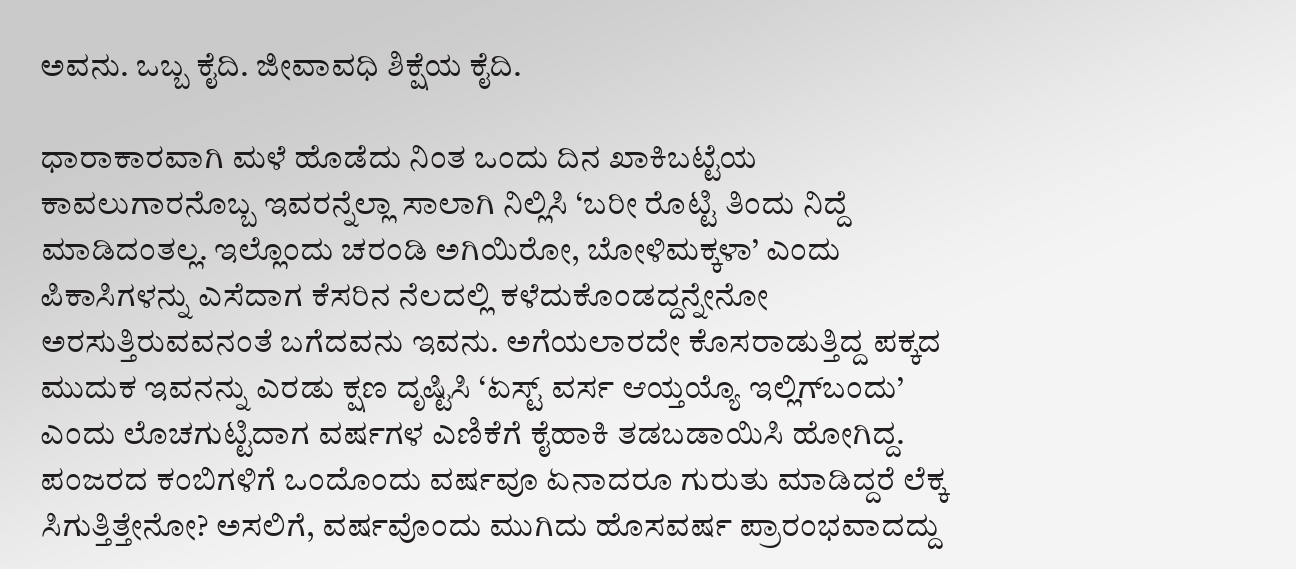ಅವನು. ಒಬ್ಬ ಕೈದಿ. ಜೀವಾವಧಿ ಶಿಕ್ಷೆಯ ಕೈದಿ.

ಧಾರಾಕಾರವಾಗಿ ಮಳೆ ಹೊಡೆದು ನಿಂತ ಒಂದು ದಿನ ಖಾಕಿಬಟ್ಟೆಯ ಕಾವಲುಗಾರನೊಬ್ಬ ಇವರನ್ನೆಲ್ಲಾ ಸಾಲಾಗಿ ನಿಲ್ಲಿಸಿ ‘ಬರೀ ರೊಟ್ಟಿ ತಿಂದು ನಿದ್ದೆ ಮಾಡಿದಂತಲ್ಲ. ಇಲ್ಲೊಂದು ಚರಂಡಿ ಅಗಿಯಿರೋ, ಬೋಳಿಮಕ್ಕಳಾ’ ಎಂದು ಪಿಕಾಸಿಗಳನ್ನು ಎಸೆದಾಗ ಕೆಸರಿನ ನೆಲದಲ್ಲಿ ಕಳೆದುಕೊಂಡದ್ದನ್ನೇನೋ ಅರಸುತ್ತಿರುವವನಂತೆ ಬಗೆದವನು ಇವನು. ಅಗೆಯಲಾರದೇ ಕೊಸರಾಡುತ್ತಿದ್ದ ಪಕ್ಕದ ಮುದುಕ ಇವನನ್ನು ಎರಡು ಕ್ಷಣ ದೃಷ್ಟಿಸಿ ‘ಏಸ್ಟ್ ವರ್ಸ ಆಯ್ತಯ್ಯೊ ಇಲ್ಲಿಗ್‍ಬಂದು’ ಎಂದು ಲೊಚಗುಟ್ಟಿದಾಗ ವರ್ಷಗಳ ಎಣಿಕೆಗೆ ಕೈಹಾಕಿ ತಡಬಡಾಯಿಸಿ ಹೋಗಿದ್ದ. ಪಂಜರದ ಕಂಬಿಗಳಿಗೆ ಒಂದೊಂದು ವರ್ಷವೂ ಏನಾದರೂ ಗುರುತು ಮಾಡಿದ್ದರೆ ಲೆಕ್ಕ ಸಿಗುತ್ತಿತ್ತೇನೋ? ಅಸಲಿಗೆ, ವರ್ಷವೊಂದು ಮುಗಿದು ಹೊಸವರ್ಷ ಪ್ರಾರಂಭವಾದದ್ದು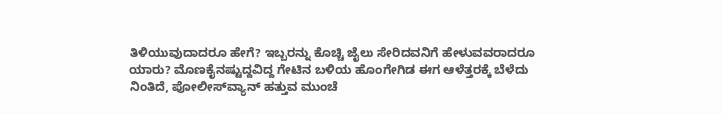ತಿಳಿಯುವುದಾದರೂ ಹೇಗೆ? ಇಬ್ಬರನ್ನು ಕೊಚ್ಚಿ ಜೈಲು ಸೇರಿದವನಿಗೆ ಹೇಳುವವರಾದರೂ ಯಾರು? ಮೊಣಕೈನಷ್ಟುದ್ದವಿದ್ದ ಗೇಟಿನ ಬಳಿಯ ಹೊಂಗೇಗಿಡ ಈಗ ಆಳೆತ್ತರಕ್ಕೆ ಬೆಳೆದು ನಿಂತಿದೆ, ಪೋಲೀಸ್‍ವ್ಯಾನ್ ಹತ್ತುವ ಮುಂಚೆ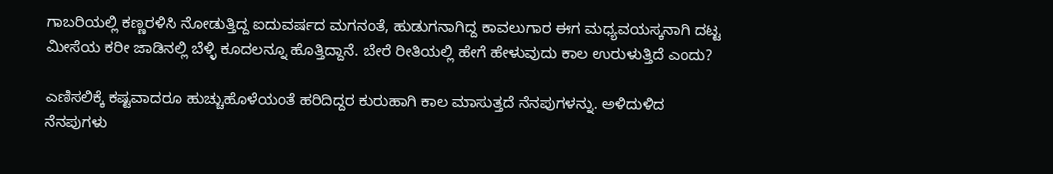ಗಾಬರಿಯಲ್ಲಿ ಕಣ್ಣರಳಿಸಿ ನೋಡುತ್ತಿದ್ದ ಐದುವರ್ಷದ ಮಗನಂತೆ, ಹುಡುಗನಾಗಿದ್ದ ಕಾವಲುಗಾರ ಈಗ ಮಧ್ಯವಯಸ್ಕನಾಗಿ ದಟ್ಟ ಮೀಸೆಯ ಕರೀ ಜಾಡಿನಲ್ಲಿ ಬೆಳ್ಳಿ ಕೂದಲನ್ನೂ ಹೊತ್ತಿದ್ದಾನೆ. ಬೇರೆ ರೀತಿಯಲ್ಲಿ ಹೇಗೆ ಹೇಳುವುದು ಕಾಲ ಉರುಳುತ್ತಿದೆ ಎಂದು?

ಎಣಿಸಲಿಕ್ಕೆ ಕಷ್ಟವಾದರೂ ಹುಚ್ಚುಹೊಳೆಯಂತೆ ಹರಿದಿದ್ದರ ಕುರುಹಾಗಿ ಕಾಲ ಮಾಸುತ್ತದೆ ನೆನಪುಗಳನ್ನು. ಅಳಿದುಳಿದ ನೆನಪುಗಳು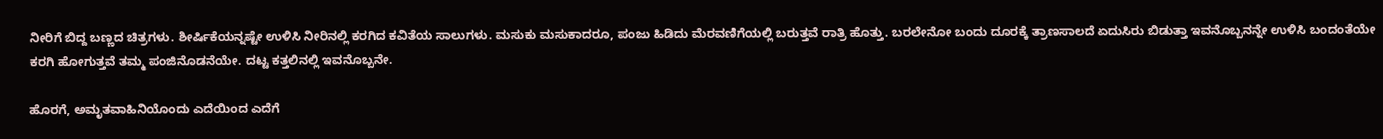ನೀರಿಗೆ ಬಿದ್ದ ಬಣ್ಣದ ಚಿತ್ರಗಳು. ಶೀರ್ಷಿಕೆಯನ್ನಷ್ಟೇ ಉಳಿಸಿ ನೀರಿನಲ್ಲಿ ಕರಗಿದ ಕವಿತೆಯ ಸಾಲುಗಳು. ಮಸುಕು ಮಸುಕಾದರೂ, ಪಂಜು ಹಿಡಿದು ಮೆರವಣಿಗೆಯಲ್ಲಿ ಬರುತ್ತವೆ ರಾತ್ರಿ ಹೊತ್ತು. ಬರಲೇನೋ ಬಂದು ದೂರಕ್ಕೆ ತ್ರಾಣಸಾಲದೆ ಏದುಸಿರು ಬಿಡುತ್ತಾ ಇವನೊಬ್ಬನನ್ನೇ ಉಳಿಸಿ ಬಂದಂತೆಯೇ ಕರಗಿ ಹೋಗುತ್ತವೆ ತಮ್ಮ ಪಂಜಿನೊಡನೆಯೇ. ದಟ್ಟ ಕತ್ತಲಿನಲ್ಲಿ ಇವನೊಬ್ಬನೇ.

ಹೊರಗೆ, ಅಮೃತವಾಹಿನಿಯೊಂದು ಎದೆಯಿಂದ ಎದೆಗೆ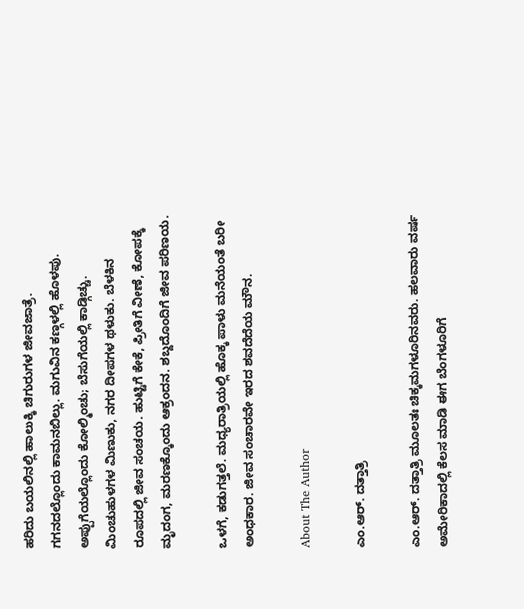ಹರಿದು ಬಯಲಿನಲ್ಲಿ ಹಾಲುಕ್ಕಿ ಚಿಗುರುಗಳ ಜೀವಜಾತ್ರೆ. ಗಗನದಲ್ಲೊಂದು ಕಾಮನಬಿಲ್ಲು. ಮಗುವಿನ ಕಣ್ಗಳಲ್ಲಿ ಹೊಳಪು. ಅಪ್ಪುಗೆಯಲ್ಲೊಂದು ಕೋಲ್ಮಿಂಚು; ಬೆಸುಗೆಯಲ್ಲಿ ಕಾಡ್ಗಿಚ್ಚು. ಮಿಂಚುಹುಳಗಳ ಮಿಣುಕು, ನಗರ ದೀಪಗಳ ಥಳುಕು. ಬೆಳಕಿನ ರೂಪದಲ್ಲಿ ಜೀವ ಸಂಚಯ. ಹುಟ್ಟಿಗೆ ಕೇಕೆ, ಪ್ರೀತಿಗೆ ವೀಣೆ, ಕೋಪಕ್ಕೆ ಮೃದಂಗ, ಮರಣಕ್ಕೊಂದು ಆಕ್ರಂದನ. ಶಬ್ದದೊಂದಿಗೆ ಜೀವ ಪರಿಣಯ.

ಒಳಗೆ, ಕಡುಗತ್ತಲೆ. ಮಧ್ಯರಾತ್ರಿಯಲ್ಲಿ ಹೊಕ್ಕ ಪಾಳು ಮನೆಯಂತೆ ಬರೀ ಅಂಧಕಾರ. ಜೀವ ಸಂಚಾರವೇ ಇರದ ಶವದೆದೆಯ ಮೌನ.

About The Author

ಎಂ.ಆರ್. ದತ್ತಾತ್ರಿ

ಎಂ.ಆರ್. ದತ್ತಾತ್ರಿ ಮೂಲತಃ ಚಿಕ್ಕಮಗಳೂರಿನವರು. ಹಲವಾರು ವರ್ಷ ಅಮೇರಿಕಾದಲ್ಲಿ ಕೆಲಸ ಮಾಡಿ ಈಗ ಬೆಂಗಳೂರಿಗೆ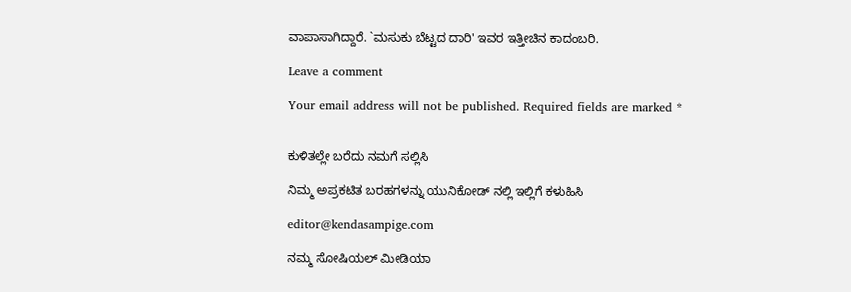ವಾಪಾಸಾಗಿದ್ದಾರೆ. `ಮಸುಕು ಬೆಟ್ಟದ ದಾರಿ' ಇವರ ಇತ್ತೀಚಿನ ಕಾದಂಬರಿ.

Leave a comment

Your email address will not be published. Required fields are marked *


ಕುಳಿತಲ್ಲೇ ಬರೆದು ನಮಗೆ ಸಲ್ಲಿಸಿ

ನಿಮ್ಮ ಅಪ್ರಕಟಿತ ಬರಹಗಳನ್ನು ಯುನಿಕೋಡ್ ನಲ್ಲಿ ಇಲ್ಲಿಗೆ ಕಳುಹಿಸಿ

editor@kendasampige.com

ನಮ್ಮ ಸೋಷಿಯಲ್‌ ಮೀಡಿಯಾ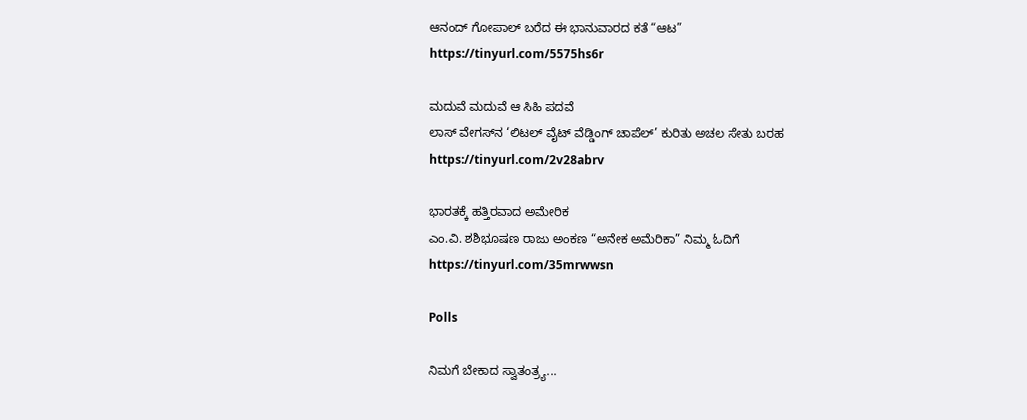ಆನಂದ್‌ ಗೋಪಾಲ್‌ ಬರೆದ ಈ ಭಾನುವಾರದ ಕತೆ “ಆಟ”
https://tinyurl.com/5575hs6r

ಮದುವೆ ಮದುವೆ ಆ ಸಿಹಿ ಪದವೆ
ಲಾಸ್‌ ವೇಗಸ್‌ನ ‘ಲಿಟಲ್ ವೈಟ್ ವೆಡ್ಡಿಂಗ್ ಚಾಪೆಲ್’ ಕುರಿತು ಅಚಲ ಸೇತು ಬರಹ
https://tinyurl.com/2v28abrv

ಭಾರತಕ್ಕೆ ಹತ್ತಿರವಾದ ಅಮೇರಿಕ
ಎಂ.ವಿ. ಶಶಿಭೂಷಣ ರಾಜು ಅಂಕಣ “ಅನೇಕ ಅಮೆರಿಕಾ” ನಿಮ್ಮ ಓದಿಗೆ
https://tinyurl.com/35mrwwsn

Polls

ನಿಮಗೆ ಬೇಕಾದ ಸ್ವಾತಂತ್ರ್ಯ...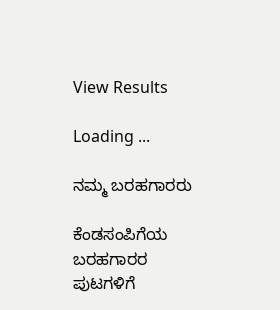View Results

Loading ...

ನಮ್ಮ ಬರಹಗಾರರು

ಕೆಂಡಸಂಪಿಗೆಯ ಬರಹಗಾರರ ಪುಟಗಳಿಗೆ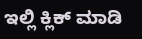ಇಲ್ಲಿ ಕ್ಲಿಕ್ ಮಾಡಿ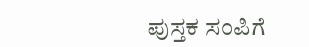ಪುಸ್ತಕ ಸಂಪಿಗೆ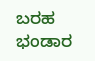ಬರಹ ಭಂಡಾರ